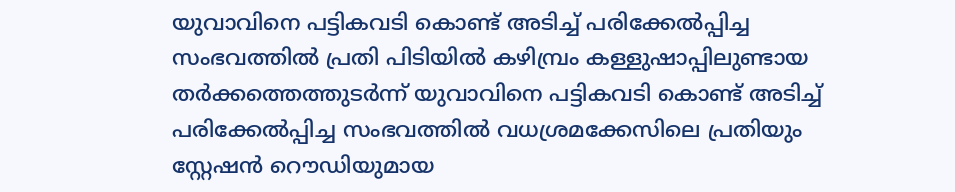യുവാവിനെ പട്ടികവടി കൊണ്ട് അടിച്ച് പരിക്കേൽപ്പിച്ച സംഭവത്തിൽ പ്രതി പിടിയിൽ കഴിമ്പ്രം കള്ളുഷാപ്പിലുണ്ടായ തർക്കത്തെത്തുടർന്ന് യുവാവിനെ പട്ടികവടി കൊണ്ട് അടിച്ച് പരിക്കേൽപ്പിച്ച സംഭവത്തിൽ വധശ്രമക്കേസിലെ പ്രതിയും സ്റ്റേഷൻ റൌഡിയുമായ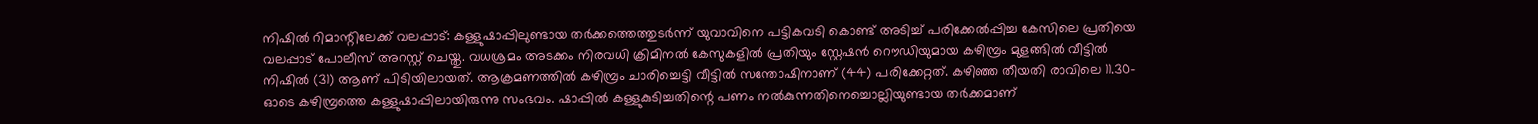നിഷിൽ റിമാന്റിലേക്ക് വലപ്പാട്: കള്ളുഷാപ്പിലുണ്ടായ തർക്കത്തെത്തുടർന്ന് യുവാവിനെ പട്ടികവടി കൊണ്ട് അടിച്ച് പരിക്കേൽപ്പിച്ച കേസിലെ പ്രതിയെ വലപ്പാട് പോലീസ് അറസ്റ്റ് ചെയ്തു. വധശ്രമം അടക്കം നിരവധി ക്രിമിനൽ കേസുകളിൽ പ്രതിയും സ്റ്റേഷൻ റൌഡിയുമായ കഴിമ്പ്രം മുളങ്ങിൽ വീട്ടിൽ നിഷിൽ (31) ആണ് പിടിയിലായത്. ആക്രമണത്തിൽ കഴിമ്പ്രം ചാരിച്ചെട്ടി വീട്ടിൽ സന്തോഷിനാണ് (44) പരിക്കേറ്റത്. കഴിഞ്ഞ തീയതി രാവിലെ 11.30-ഓടെ കഴിമ്പ്രത്തെ കള്ളുഷാപ്പിലായിരുന്നു സംഭവം. ഷാപ്പിൽ കള്ളുകുടിച്ചതിന്റെ പണം നൽകുന്നതിനെച്ചൊല്ലിയുണ്ടായ തർക്കമാണ്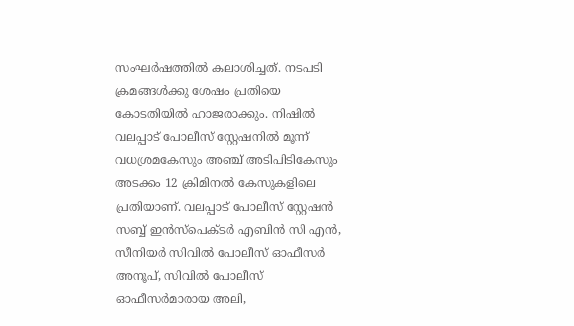സംഘർഷത്തിൽ കലാശിച്ചത്. നടപടി ക്രമങ്ങൾക്കു ശേഷം പ്രതിയെ കോടതിയിൽ ഹാജരാക്കും. നിഷിൽ വലപ്പാട് പോലീസ് സ്റ്റേഷനിൽ മൂന്ന് വധശ്രമകേസും അഞ്ച് അടിപിടികേസും അടക്കം 12 ക്രിമിനൽ കേസുകളിലെ പ്രതിയാണ്. വലപ്പാട് പോലീസ് സ്റ്റേഷൻ സബ്ബ് ഇൻസ്പെക്ടർ എബിൻ സി എൻ, സീനിയർ സിവിൽ പോലീസ് ഓഫീസർ അനൂപ്, സിവിൽ പോലീസ് ഓഫീസർമാരായ അലി,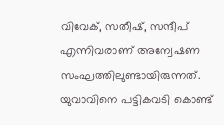വിവേക്, സതീഷ്, സന്ദീപ് എന്നിവരാണ് അന്വേഷണ സംഘത്തിലുണ്ടായിരുന്നത്.
യുവാവിനെ പട്ടികവടി കൊണ്ട്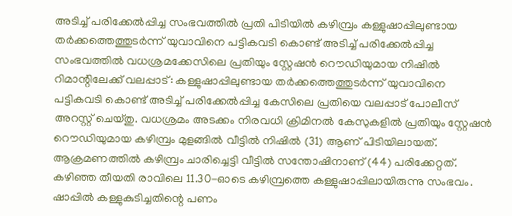അടിച്ച് പരിക്കേൽപ്പിച്ച സംഭവത്തിൽ പ്രതി പിടിയിൽ കഴിമ്പ്രം കള്ളുഷാപ്പിലുണ്ടായ തർക്കത്തെത്തുടർന്ന് യുവാവിനെ പട്ടികവടി കൊണ്ട് അടിച്ച് പരിക്കേൽപ്പിച്ച സംഭവത്തിൽ വധശ്രമക്കേസിലെ പ്രതിയും സ്റ്റേഷൻ റൌഡിയുമായ നിഷിൽ റിമാന്റിലേക്ക് വലപ്പാട്: കള്ളുഷാപ്പിലുണ്ടായ തർക്കത്തെത്തുടർന്ന് യുവാവിനെ പട്ടികവടി കൊണ്ട് അടിച്ച് പരിക്കേൽപ്പിച്ച കേസിലെ പ്രതിയെ വലപ്പാട് പോലീസ് അറസ്റ്റ് ചെയ്തു. വധശ്രമം അടക്കം നിരവധി ക്രിമിനൽ കേസുകളിൽ പ്രതിയും സ്റ്റേഷൻ റൌഡിയുമായ കഴിമ്പ്രം മുളങ്ങിൽ വീട്ടിൽ നിഷിൽ (31) ആണ് പിടിയിലായത്. ആക്രമണത്തിൽ കഴിമ്പ്രം ചാരിച്ചെട്ടി വീട്ടിൽ സന്തോഷിനാണ് (44) പരിക്കേറ്റത്. കഴിഞ്ഞ തീയതി രാവിലെ 11.30-ഓടെ കഴിമ്പ്രത്തെ കള്ളുഷാപ്പിലായിരുന്നു സംഭവം. ഷാപ്പിൽ കള്ളുകുടിച്ചതിന്റെ പണം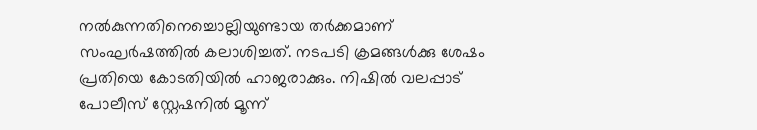നൽകുന്നതിനെച്ചൊല്ലിയുണ്ടായ തർക്കമാണ് സംഘർഷത്തിൽ കലാശിച്ചത്. നടപടി ക്രമങ്ങൾക്കു ശേഷം പ്രതിയെ കോടതിയിൽ ഹാജരാക്കും. നിഷിൽ വലപ്പാട് പോലീസ് സ്റ്റേഷനിൽ മൂന്ന്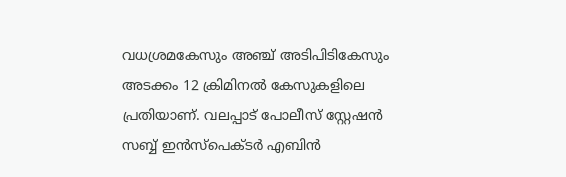വധശ്രമകേസും അഞ്ച് അടിപിടികേസും അടക്കം 12 ക്രിമിനൽ കേസുകളിലെ പ്രതിയാണ്. വലപ്പാട് പോലീസ് സ്റ്റേഷൻ സബ്ബ് ഇൻസ്പെക്ടർ എബിൻ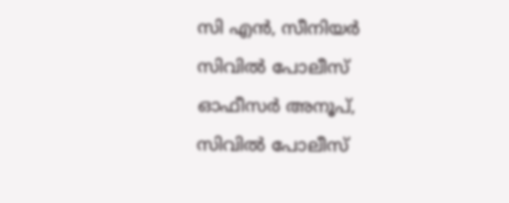സി എൻ, സീനിയർ സിവിൽ പോലീസ് ഓഫീസർ അനൂപ്, സിവിൽ പോലീസ്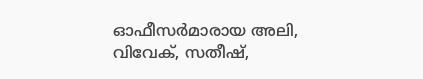ഓഫീസർമാരായ അലി, വിവേക്, സതീഷ്,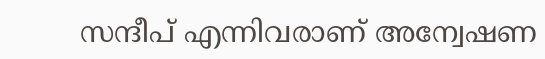സന്ദീപ് എന്നിവരാണ് അന്വേഷണ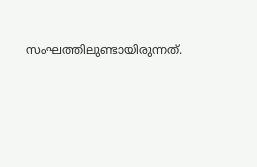സംഘത്തിലുണ്ടായിരുന്നത്.